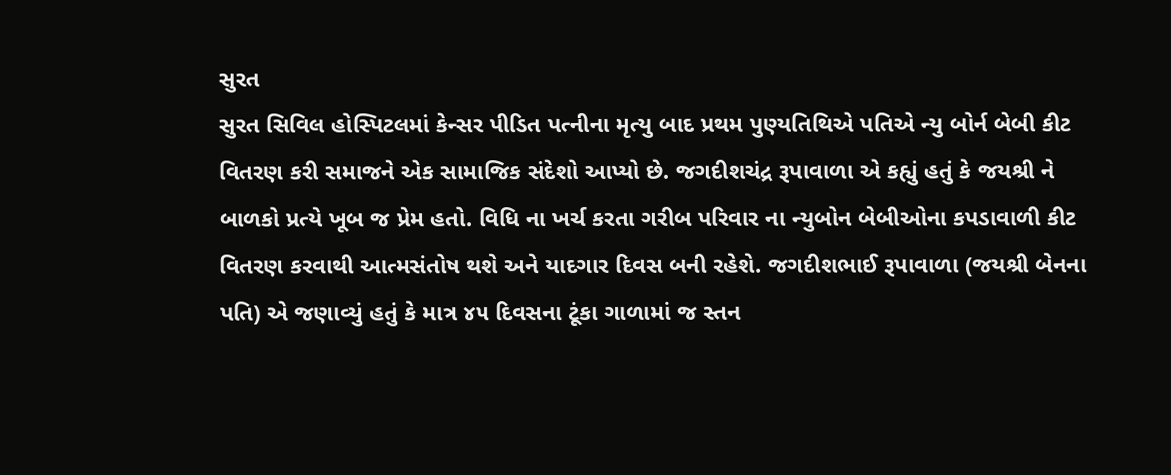સુરત
સુરત સિવિલ હોસ્પિટલમાં કેન્સર પીડિત પત્નીના મૃત્યુ બાદ પ્રથમ પુણ્યતિથિએ પતિએ ન્યુ બોર્ન બેબી કીટ વિતરણ કરી સમાજને એક સામાજિક સંદેશો આપ્યો છે. જગદીશચંદ્ર રૂપાવાળા એ કહ્યું હતું કે જયશ્રી ને બાળકો પ્રત્યે ખૂબ જ પ્રેમ હતો. વિધિ ના ખર્ચ કરતા ગરીબ પરિવાર ના ન્યુબોન બેબીઓના કપડાવાળી કીટ વિતરણ કરવાથી આત્મસંતોષ થશે અને યાદગાર દિવસ બની રહેશે. જગદીશભાઈ રૂપાવાળા (જયશ્રી બેનના પતિ) એ જણાવ્યું હતું કે માત્ર ૪૫ દિવસના ટૂંકા ગાળામાં જ સ્તન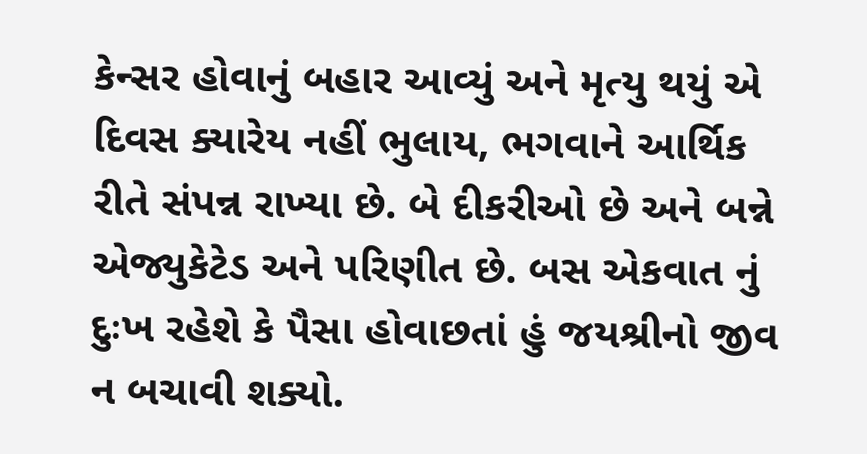કેન્સર હોવાનું બહાર આવ્યું અને મૃત્યુ થયું એ દિવસ ક્યારેય નહીં ભુલાય, ભગવાને આર્થિક રીતે સંપન્ન રાખ્યા છે. બે દીકરીઓ છે અને બન્ને એજ્યુકેટેડ અને પરિણીત છે. બસ એકવાત નું દુઃખ રહેશે કે પૈસા હોવાછતાં હું જયશ્રીનો જીવ ન બચાવી શક્યો.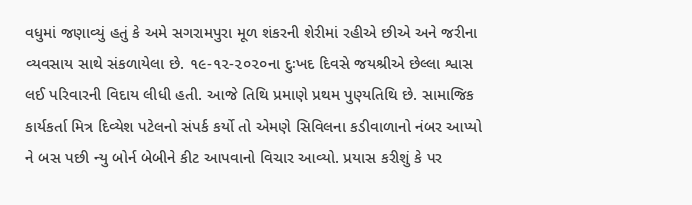વધુમાં જણાવ્યું હતું કે અમે સગરામપુરા મૂળ શંકરની શેરીમાં રહીએ છીએ અને જરીના વ્યવસાય સાથે સંકળાયેલા છે. ૧૯-૧૨-૨૦૨૦ના દુઃખદ દિવસે જયશ્રીએ છેલ્લા શ્વાસ લઈ પરિવારની વિદાય લીધી હતી. આજે તિથિ પ્રમાણે પ્રથમ પુણ્યતિથિ છે. સામાજિક કાર્યકર્તા મિત્ર દિવ્યેશ પટેલનો સંપર્ક કર્યો તો એમણે સિવિલના કડીવાળાનો નંબર આપ્યો ને બસ પછી ન્યુ બોર્ન બેબીને કીટ આપવાનો વિચાર આવ્યો. પ્રયાસ કરીશું કે પર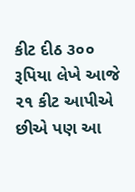કીટ દીઠ ૩૦૦ રૂપિયા લેખે આજે ૨૧ કીટ આપીએ છીએ પણ આ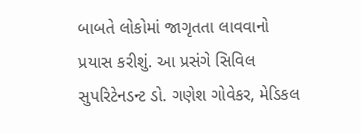બાબતે લોકોમાં જાગૃતતા લાવવાનો પ્રયાસ કરીશું. આ પ્રસંગે સિવિલ સુપરિટેનડન્ટ ડો. ગણેશ ગોવેકર, મેડિકલ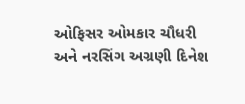ઓફિસર ઓમકાર ચૌધરી અને નરસિંગ અગ્રણી દિનેશ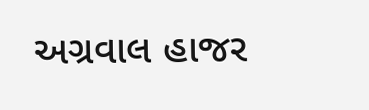અગ્રવાલ હાજર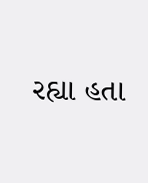રહ્યા હતા